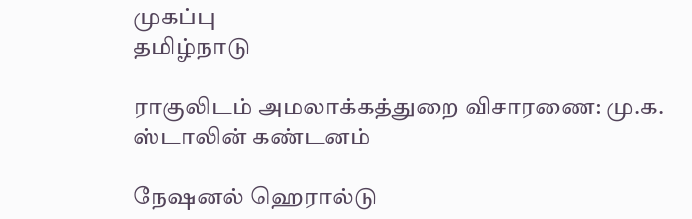முகப்பு
தமிழ்நாடு

ராகுலிடம் அமலாக்கத்துறை விசாரணை: மு.க. ஸ்டாலின் கண்டனம்

நேஷனல் ஹெரால்டு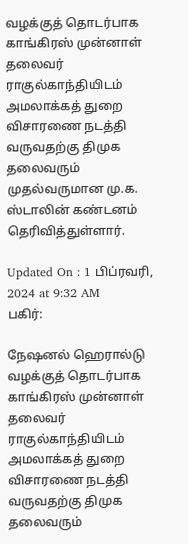வழக்குத் தொடர்பாக காங்கிரஸ் முன்னாள் தலைவர் ராகுல்காந்தியிடம் அமலாக்கத் துறை விசாரணை நடத்தி வருவதற்கு திமுக தலைவரும் முதல்வருமான மு.க. ஸ்டாலின் கண்டனம் தெரிவித்துள்ளார்.

Updated On : 1 பிப்ரவரி, 2024 at 9:32 AM
பகிர்:

நேஷனல் ஹெரால்டு வழக்குத் தொடர்பாக காங்கிரஸ் முன்னாள் தலைவர் ராகுல்காந்தியிடம் அமலாக்கத் துறை விசாரணை நடத்தி வருவதற்கு திமுக தலைவரும்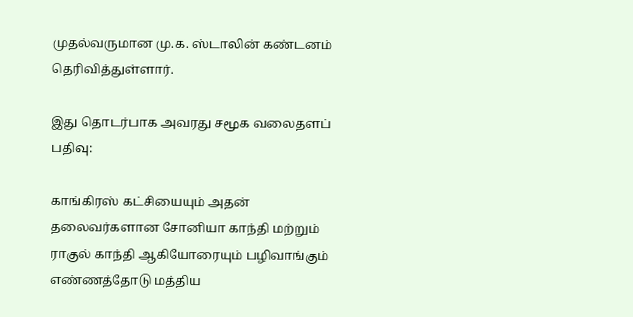முதல்வருமான மு.க. ஸ்டாலின் கண்டனம் தெரிவித்துள்ளார்.

இது தொடர்பாக அவரது சமூக வலைதளப் பதிவு:

காங்கிரஸ் கட்சியையும் அதன் தலைவர்களான சோனியா காந்தி மற்றும் ராகுல் காந்தி ஆகியோரையும் பழிவாங்கும் எண்ணத்தோடு மத்திய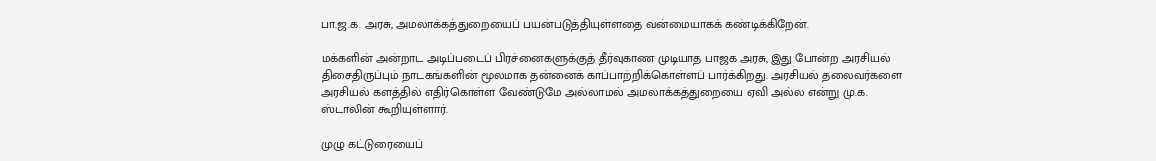பா.ஜ.க. அரசு, அமலாக்கத்துறையைப் பயன்படுத்தியுள்ளதை வன்மையாகக் கண்டிக்கிறேன்.

மக்களின் அன்றாட அடிப்படைப் பிரச்னைகளுக்குத் தீர்வுகாண முடியாத பாஜக அரசு, இது போன்ற அரசியல் திசைதிருப்பும் நாடகங்களின் மூலமாக தன்னைக் காப்பாற்றிக்கொள்ளப் பார்க்கிறது. அரசியல் தலைவர்களை அரசியல் களத்தில் எதிர்கொள்ள வேண்டுமே அல்லாமல் அமலாக்கத்துறையை ஏவி அல்ல என்று மு.க. ஸ்டாலின் கூறியுள்ளார்.

முழு கட்டுரையைப்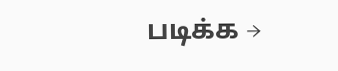படிக்க →